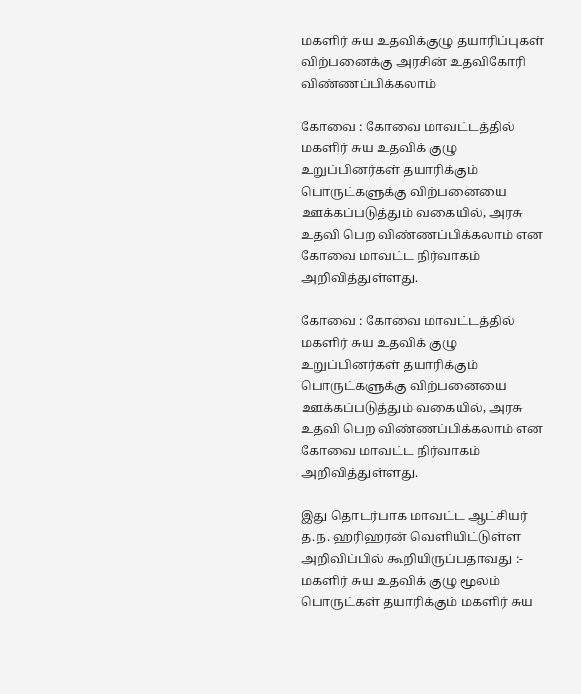மகளிர் சுய உதவிக்குழு தயாரிப்புகள் விற்பனைக்கு அரசின் உதவிகோரி விண்ணப்பிக்கலாம்

கோவை : கோவை மாவட்டத்தில் மகளிர் சுய உதவிக் குழு உறுப்பினர்கள் தயாரிக்கும் பொருட்களுக்கு விற்பனையை ஊக்கப்படுத்தும் வகையில், அரசு உதவி பெற விண்ணப்பிக்கலாம் என கோவை மாவட்ட நிர்வாகம் அறிவித்துள்ளது.

கோவை : கோவை மாவட்டத்தில் மகளிர் சுய உதவிக் குழு உறுப்பினர்கள் தயாரிக்கும் பொருட்களுக்கு விற்பனையை ஊக்கப்படுத்தும் வகையில், அரசு உதவி பெற விண்ணப்பிக்கலாம் என கோவை மாவட்ட நிர்வாகம் அறிவித்துள்ளது.

இது தொடர்பாக மாவட்ட ஆட்சியர் த.ந. ஹரிஹரன் வெளியிட்டுள்ள அறிவிப்பில் கூறியிருப்பதாவது :- மகளிர் சுய உதவிக் குழு மூலம் பொருட்கள் தயாரிக்கும் மகளிர் சுய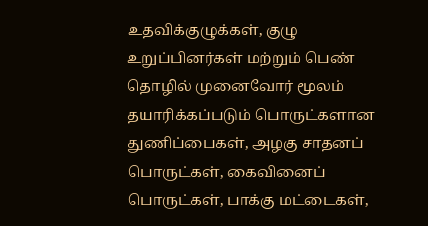உதவிக்குழுக்கள், குழு உறுப்பினர்கள் மற்றும் பெண் தொழில் முனைவோர் மூலம் தயாரிக்கப்படும் பொருட்களான துணிப்பைகள், அழகு சாதனப் பொருட்கள், கைவினைப் பொருட்கள், பாக்கு மட்டைகள்,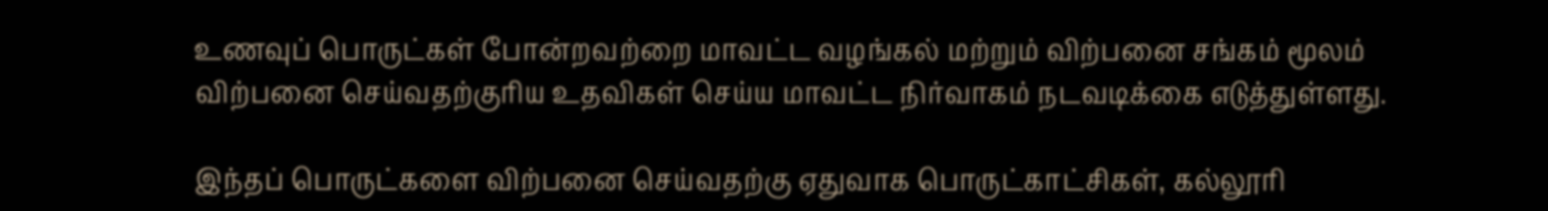உணவுப் பொருட்கள் போன்றவற்றை மாவட்ட வழங்கல் மற்றும் விற்பனை சங்கம் மூலம் விற்பனை செய்வதற்குரிய உதவிகள் செய்ய மாவட்ட நிர்வாகம் நடவடிக்கை எடுத்துள்ளது.

இந்தப் பொருட்களை விற்பனை செய்வதற்கு ஏதுவாக பொருட்காட்சிகள், கல்லூரி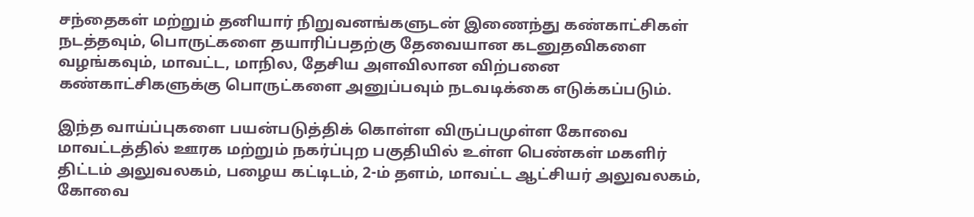சந்தைகள் மற்றும் தனியார் நிறுவனங்களுடன் இணைந்து கண்காட்சிகள் நடத்தவும், பொருட்களை தயாரிப்பதற்கு தேவையான கடனுதவிகளை வழங்கவும், மாவட்ட, மாநில, தேசிய அளவிலான விற்பனை கண்காட்சிகளுக்கு பொருட்களை அனுப்பவும் நடவடிக்கை எடுக்கப்படும்.

இந்த வாய்ப்புகளை பயன்படுத்திக் கொள்ள விருப்பமுள்ள கோவை மாவட்டத்தில் ஊரக மற்றும் நகர்ப்புற பகுதியில் உள்ள பெண்கள் மகளிர் திட்டம் அலுவலகம், பழைய கட்டிடம், 2-ம் தளம், மாவட்ட ஆட்சியர் அலுவலகம், கோவை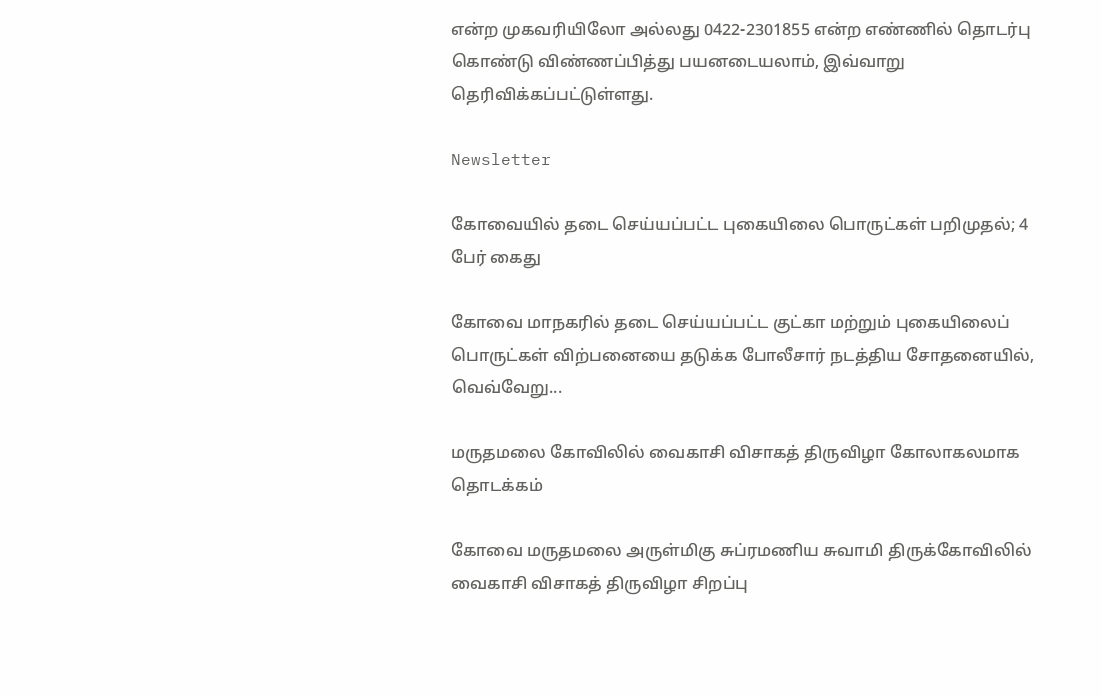என்ற முகவரியிலோ அல்லது 0422-2301855 என்ற எண்ணில் தொடர்பு கொண்டு விண்ணப்பித்து பயனடையலாம், இவ்வாறு தெரிவிக்கப்பட்டுள்ளது.

Newsletter

கோவையில் தடை செய்யப்பட்ட புகையிலை பொருட்கள் பறிமுதல்; 4 பேர் கைது

கோவை மாநகரில் தடை செய்யப்பட்ட குட்கா மற்றும் புகையிலைப் பொருட்கள் விற்பனையை தடுக்க போலீசார் நடத்திய சோதனையில், வெவ்வேறு...

மருதமலை கோவிலில் வைகாசி விசாகத் திருவிழா கோலாகலமாக தொடக்கம்

கோவை மருதமலை அருள்மிகு சுப்ரமணிய சுவாமி திருக்கோவிலில் வைகாசி விசாகத் திருவிழா சிறப்பு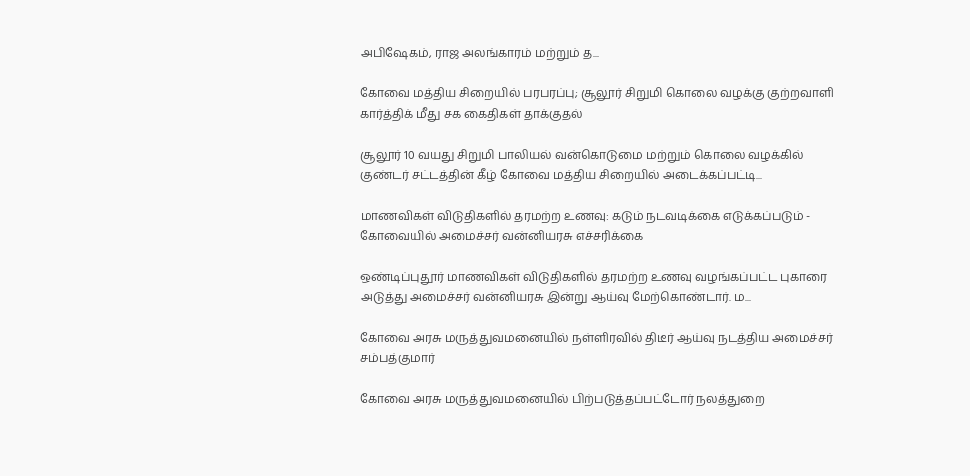அபிஷேகம், ராஜ அலங்காரம் மற்றும் த...

கோவை மத்திய சிறையில் பரபரப்பு; சூலூர் சிறுமி கொலை வழக்கு குற்றவாளி கார்த்திக் மீது சக கைதிகள் தாக்குதல்

சூலூர் 10 வயது சிறுமி பாலியல் வன்கொடுமை மற்றும் கொலை வழக்கில் குண்டர் சட்டத்தின் கீழ் கோவை மத்திய சிறையில் அடைக்கப்பட்டி...

மாணவிகள் விடுதிகளில் தரமற்ற உணவு: கடும் நடவடிக்கை எடுக்கப்படும் - கோவையில் அமைச்சர் வன்னியரசு எச்சரிக்கை

ஒண்டிப்புதூர் மாணவிகள் விடுதிகளில் தரமற்ற உணவு வழங்கப்பட்ட புகாரை அடுத்து அமைச்சர் வன்னியரசு இன்று ஆய்வு மேற்கொண்டார். ம...

கோவை அரசு மருத்துவமனையில் நள்ளிரவில் திடீர் ஆய்வு நடத்திய அமைச்சர் சம்பத்குமார்

கோவை அரசு மருத்துவமனையில் பிற்படுத்தப்பட்டோர் நலத்துறை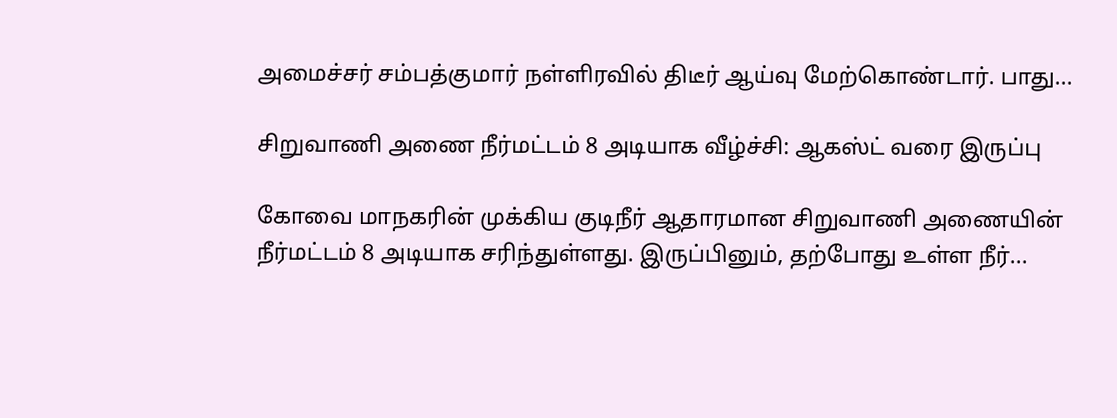அமைச்சர் சம்பத்குமார் நள்ளிரவில் திடீர் ஆய்வு மேற்கொண்டார். பாது...

சிறுவாணி அணை நீர்மட்டம் 8 அடியாக வீழ்ச்சி: ஆகஸ்ட் வரை இருப்பு

கோவை மாநகரின் முக்கிய குடிநீர் ஆதாரமான சிறுவாணி அணையின் நீர்மட்டம் 8 அடியாக சரிந்துள்ளது. இருப்பினும், தற்போது உள்ள நீர்...